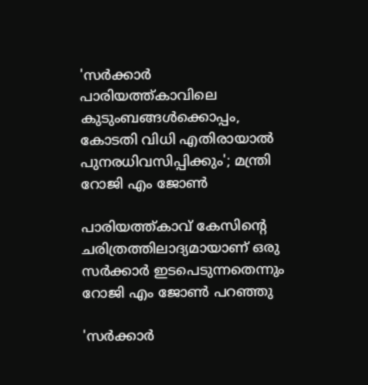'സർക്കാർ പാരിയത്ത്കാവിലെ കുടുംബങ്ങൾക്കൊപ്പം, കോടതി വിധി എതിരായാൽ പുനരധിവസിപ്പിക്കും'; മന്ത്രി റോജി എം ജോൺ

പാരിയത്ത്കാവ് കേസിന്റെ ചരിത്രത്തിലാദ്യമായാണ് ഒരു സര്‍ക്കാര്‍ ഇടപെടുന്നതെന്നും റോജി എം ജോണ്‍ പറഞ്ഞു

'സർക്കാർ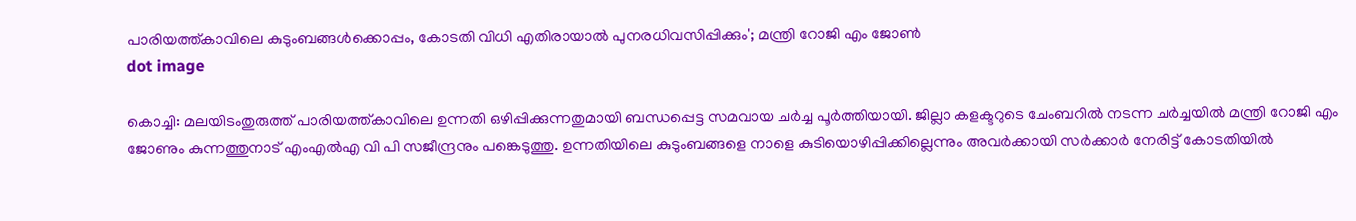പാരിയത്ത്കാവിലെ കുടുംബങ്ങൾക്കൊപ്പം, കോടതി വിധി എതിരായാൽ പുനരധിവസിപ്പിക്കും'; മന്ത്രി റോജി എം ജോൺ
dot image

കൊച്ചി: മലയിടംതുരുത്ത് പാരിയത്ത്കാവിലെ ഉന്നതി ഒഴിപ്പിക്കുന്നതുമായി ബന്ധപ്പെട്ട സമവായ ചര്‍ച്ച പൂര്‍ത്തിയായി. ജില്ലാ കളക്ടറുടെ ചേംബറിൽ നടന്ന ചര്‍ച്ചയില്‍ മന്ത്രി റോജി എം ജോണും കുന്നത്തുനാട് എംഎല്‍എ വി പി സജീന്ദ്രനും പങ്കെടുത്തു. ഉന്നതിയിലെ കുടുംബങ്ങളെ നാളെ കുടിയൊഴിപ്പിക്കില്ലെന്നും അവര്‍ക്കായി സര്‍ക്കാര്‍ നേരിട്ട് കോടതിയില്‍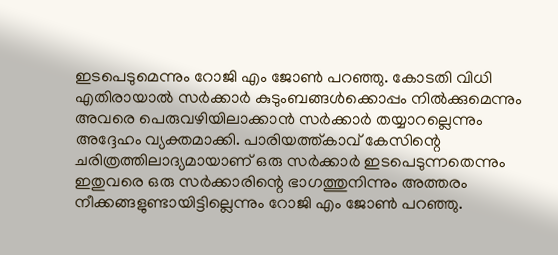ഇടപെടുമെന്നും റോജി എം ജോണ്‍ പറഞ്ഞു. കോടതി വിധി എതിരായാല്‍ സര്‍ക്കാര്‍ കുടുംബങ്ങള്‍ക്കൊപ്പം നില്‍ക്കുമെന്നും അവരെ പെരുവഴിയിലാക്കാന്‍ സര്‍ക്കാര്‍ തയ്യാറല്ലെന്നും അദ്ദേഹം വ്യക്തമാക്കി. പാരിയത്ത്കാവ് കേസിന്റെ ചരിത്രത്തിലാദ്യമായാണ് ഒരു സര്‍ക്കാര്‍ ഇടപെടുന്നതെന്നും ഇതുവരെ ഒരു സര്‍ക്കാരിന്റെ ഭാഗത്തുനിന്നും അത്തരം നീക്കങ്ങളുണ്ടായിട്ടില്ലെന്നും റോജി എം ജോണ്‍ പറഞ്ഞു.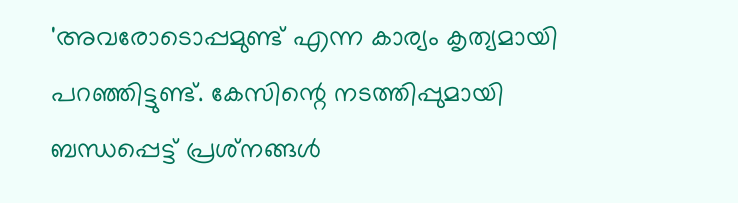'അവരോടൊപ്പമുണ്ട് എന്ന കാര്യം കൃത്യമായി പറഞ്ഞിട്ടുണ്ട്. കേസിന്റെ നടത്തിപ്പുമായി ബന്ധപ്പെട്ട് പ്രശ്‌നങ്ങള്‍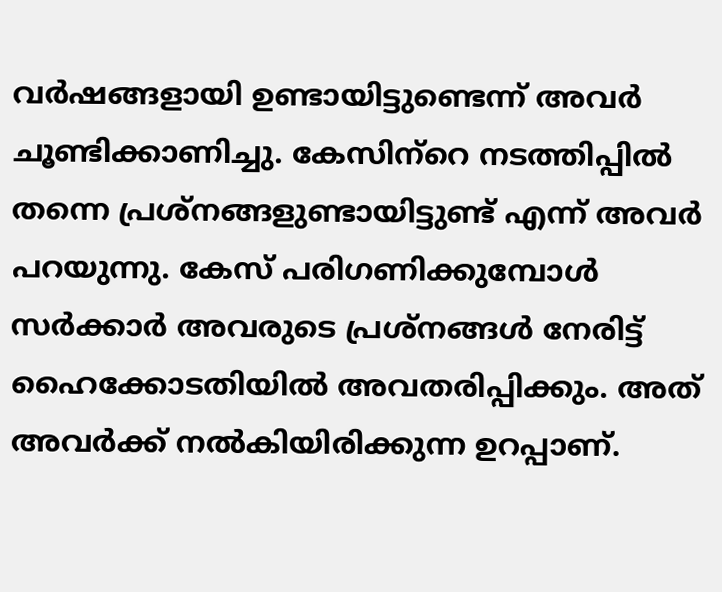വര്‍ഷങ്ങളായി ഉണ്ടായിട്ടുണ്ടെന്ന് അവര്‍ ചൂണ്ടിക്കാണിച്ചു. കേസിന്‌റെ നടത്തിപ്പില്‍ തന്നെ പ്രശ്‌നങ്ങളുണ്ടായിട്ടുണ്ട് എന്ന് അവര്‍ പറയുന്നു. കേസ് പരിഗണിക്കുമ്പോള്‍ സര്‍ക്കാര്‍ അവരുടെ പ്രശ്‌നങ്ങള്‍ നേരിട്ട് ഹൈക്കോടതിയില്‍ അവതരിപ്പിക്കും. അത് അവര്‍ക്ക് നല്‍കിയിരിക്കുന്ന ഉറപ്പാണ്.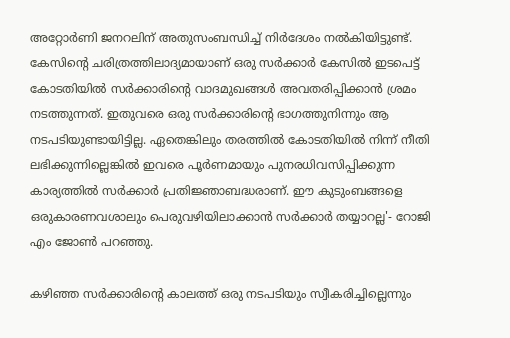അറ്റോര്‍ണി ജനറലിന് അതുസംബന്ധിച്ച് നിര്‍ദേശം നല്‍കിയിട്ടുണ്ട്. കേസിന്റെ ചരിത്രത്തിലാദ്യമായാണ് ഒരു സര്‍ക്കാര്‍ കേസില്‍ ഇടപെട്ട് കോടതിയില്‍ സര്‍ക്കാരിന്റെ വാദമുഖങ്ങള്‍ അവതരിപ്പിക്കാന്‍ ശ്രമം നടത്തുന്നത്. ഇതുവരെ ഒരു സര്‍ക്കാരിന്റെ ഭാഗത്തുനിന്നും ആ നടപടിയുണ്ടായിട്ടില്ല. ഏതെങ്കിലും തരത്തില്‍ കോടതിയില്‍ നിന്ന് നീതി ലഭിക്കുന്നില്ലെങ്കില്‍ ഇവരെ പൂര്‍ണമായും പുനരധിവസിപ്പിക്കുന്ന കാര്യത്തില്‍ സര്‍ക്കാര്‍ പ്രതിജ്ഞാബദ്ധരാണ്. ഈ കുടുംബങ്ങളെ ഒരുകാരണവശാലും പെരുവഴിയിലാക്കാന്‍ സര്‍ക്കാര്‍ തയ്യാറല്ല'- റോജി എം ജോണ്‍ പറഞ്ഞു.

കഴിഞ്ഞ സർക്കാരിന്റെ കാലത്ത് ഒരു നടപടിയും സ്വീകരിച്ചില്ലെന്നും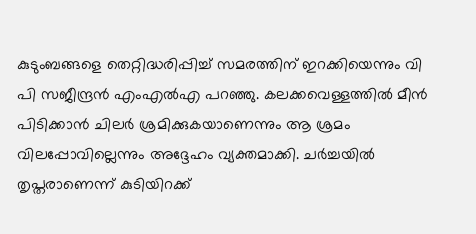കുടുംബങ്ങളെ തെറ്റിദ്ധരിപ്പിച്ച് സമരത്തിന് ഇറക്കിയെന്നും വി പി സജീന്ദ്രൻ എംഎൽഎ പറഞ്ഞു. കലക്കവെള്ളത്തിൽ മീൻ പിടിക്കാൻ ചിലർ ശ്രമിക്കുകയാണെന്നും ആ ശ്രമം വിലപ്പോവില്ലെന്നും അദ്ദേഹം വ്യക്തമാക്കി. ചർച്ചയിൽ തൃപ്തരാണെന്ന് കുടിയിറക്ക്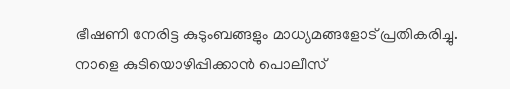ഭീഷണി നേരിട്ട കുടുംബങ്ങളും മാധ്യമങ്ങളോട് പ്രതികരിച്ചു. നാളെ കുടിയൊഴിപ്പിക്കാൻ പൊലീസ്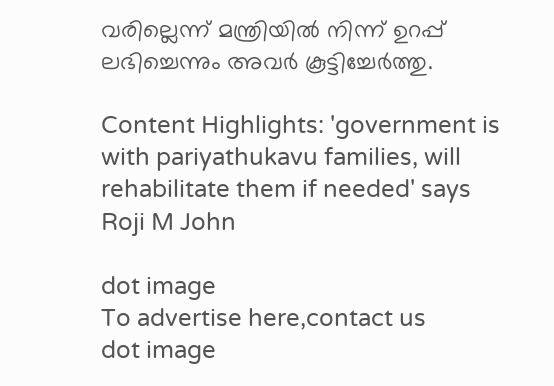വരില്ലെന്ന് മന്ത്രിയിൽ നിന്ന് ഉറപ്പ് ലഭിച്ചെന്നും അവർ കൂട്ടിച്ചേർത്തു.

Content Highlights: 'government is with pariyathukavu families, will rehabilitate them if needed' says Roji M John

dot image
To advertise here,contact us
dot image